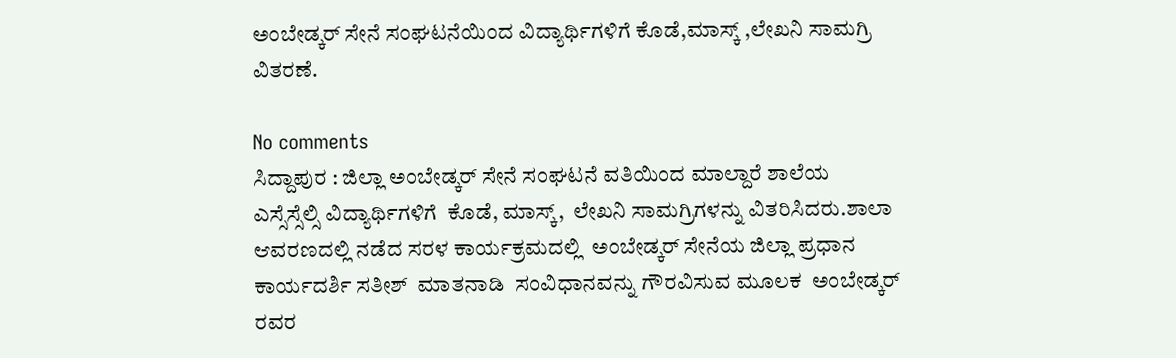ಅಂಬೇಡ್ಕರ್ ಸೇನೆ ಸಂಘಟನೆಯಿಂದ ವಿದ್ಯಾರ್ಥಿಗಳಿಗೆ ಕೊಡೆ,ಮಾಸ್ಕ್ ,ಲೇಖನಿ ಸಾಮಗ್ರಿ ವಿತರಣೆ.

No comments
ಸಿದ್ದಾಪುರ : ಜಿಲ್ಲಾ ಅಂಬೇಡ್ಕರ್ ಸೇನೆ ಸಂಘಟನೆ ವತಿಯಿಂದ ಮಾಲ್ದಾರೆ ಶಾಲೆಯ  ಎಸ್ಸೆಸ್ಸೆಲ್ಸಿ ವಿದ್ಯಾರ್ಥಿಗಳಿಗೆ  ಕೊಡೆ, ಮಾಸ್ಕ್,  ಲೇಖನಿ ಸಾಮಗ್ರಿಗಳನ್ನು ವಿತರಿಸಿದರು.ಶಾಲಾ ಆವರಣದಲ್ಲಿ ನಡೆದ ಸರಳ ಕಾರ್ಯಕ್ರಮದಲ್ಲಿ  ಅಂಬೇಡ್ಕರ್ ಸೇನೆಯ ಜಿಲ್ಲಾ ಪ್ರಧಾನ ಕಾರ್ಯದರ್ಶಿ ಸತೀಶ್  ಮಾತನಾಡಿ  ಸಂವಿಧಾನವನ್ನು ಗೌರವಿಸುವ ಮೂಲಕ  ಅಂಬೇಡ್ಕರ್ ರವರ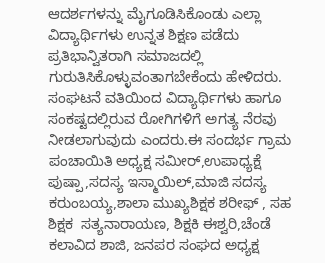ಆದರ್ಶಗಳನ್ನು ಮೈಗೂಡಿಸಿಕೊಂಡು ಎಲ್ಲಾ ವಿದ್ಯಾರ್ಥಿಗಳು ಉನ್ನತ ಶಿಕ್ಷಣ ಪಡೆದು ಪ್ರತಿಭಾನ್ವಿತರಾಗಿ ಸಮಾಜದಲ್ಲಿ ಗುರುತಿಸಿಕೊಳ್ಳುವಂತಾಗಬೇಕೆಂದು ಹೇಳಿದರು. ಸಂಘಟನೆ ವತಿಯಿಂದ ವಿದ್ಯಾರ್ಥಿಗಳು ಹಾಗೂ ಸಂಕಷ್ಟದಲ್ಲಿರುವ ರೋಗಿಗಳಿಗೆ ಅಗತ್ಯ ನೆರವು ನೀಡಲಾಗುವುದು ಎಂದರು.ಈ ಸಂದರ್ಭ ಗ್ರಾಮ ಪಂಚಾಯಿತಿ ಅಧ್ಯಕ್ಷ ಸಮೀರ್,ಉಪಾಧ್ಯಕ್ಷೆ ಪುಷ್ಪಾ,ಸದಸ್ಯ ಇಸ್ಮಾಯಿಲ್,ಮಾಜಿ ಸದಸ್ಯ  ಕರುಂಬಯ್ಯ,ಶಾಲಾ ಮುಖ್ಯಶಿಕ್ಷಕ ಶರೀಫ್ , ಸಹ ಶಿಕ್ಷಕ  ಸತ್ಯನಾರಾಯಣ, ಶಿಕ್ಷಕಿ ಈಶ್ವರಿ,ಚೆಂಡೆ ಕಲಾವಿದ ಶಾಜಿ, ಜನಪರ ಸಂಘದ ಅಧ್ಯಕ್ಷ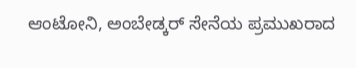ಆಂಟೋನಿ, ಅಂಬೇಡ್ಕರ್ ಸೇನೆಯ ಪ್ರಮುಖರಾದ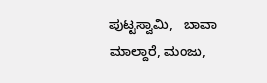ಪುಟ್ಟಸ್ವಾಮಿ,   ಬಾವಾ ಮಾಲ್ದಾರೆ, ಮಂಜು,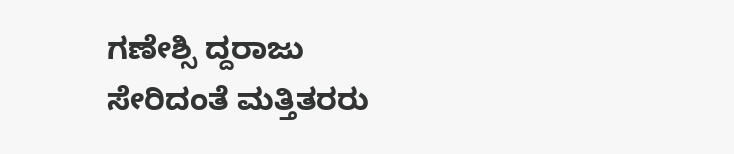ಗಣೇಶ್ಸಿ ದ್ದರಾಜು ಸೇರಿದಂತೆ ಮತ್ತಿತರರು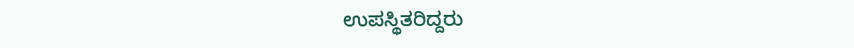ಉಪಸ್ಥಿತರಿದ್ದರು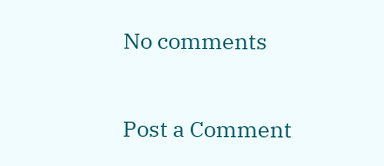No comments

Post a Comment